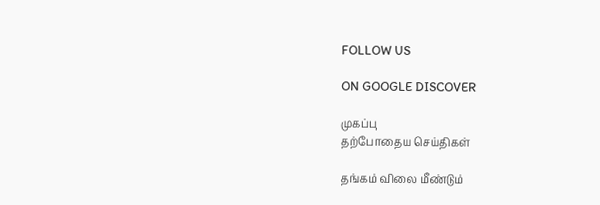FOLLOW US

ON GOOGLE DISCOVER

முகப்பு
தற்போதைய செய்திகள்

தங்கம் விலை மீண்டும்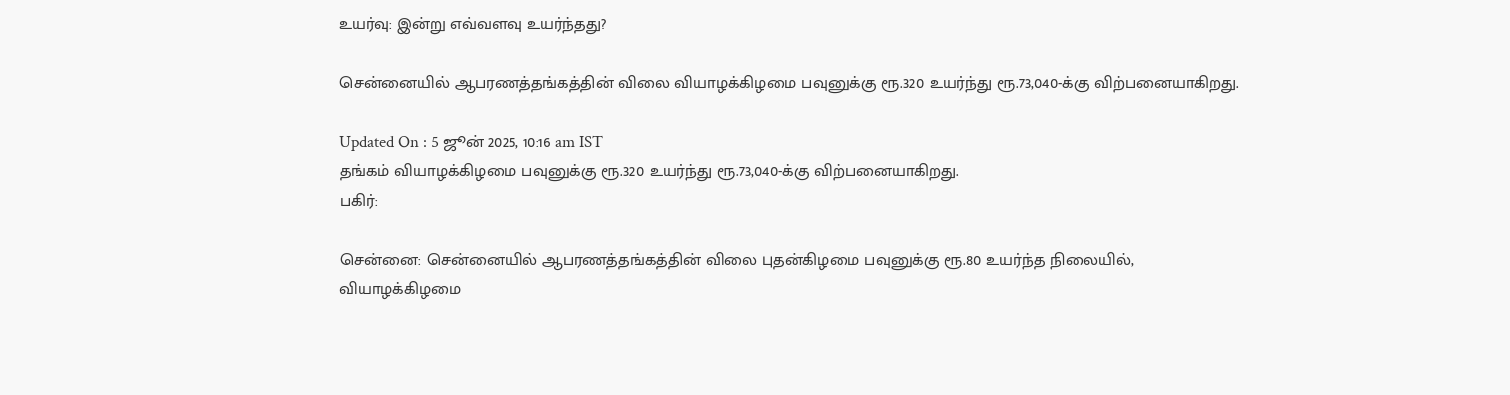உயர்வு: இன்று எவ்வளவு உயர்ந்தது?

சென்னையில் ஆபரணத்தங்கத்தின் விலை வியாழக்கிழமை பவுனுக்கு ரூ.320 உயர்ந்து ரூ.73,040-க்கு விற்பனையாகிறது.

Updated On : 5 ஜூன் 2025, 10:16 am IST
தங்கம் வியாழக்கிழமை பவுனுக்கு ரூ.320 உயர்ந்து ரூ.73,040-க்கு விற்பனையாகிறது.
பகிர்:

சென்னை: சென்னையில் ஆபரணத்தங்கத்தின் விலை புதன்கிழமை பவுனுக்கு ரூ.80 உயர்ந்த நிலையில், வியாழக்கிழமை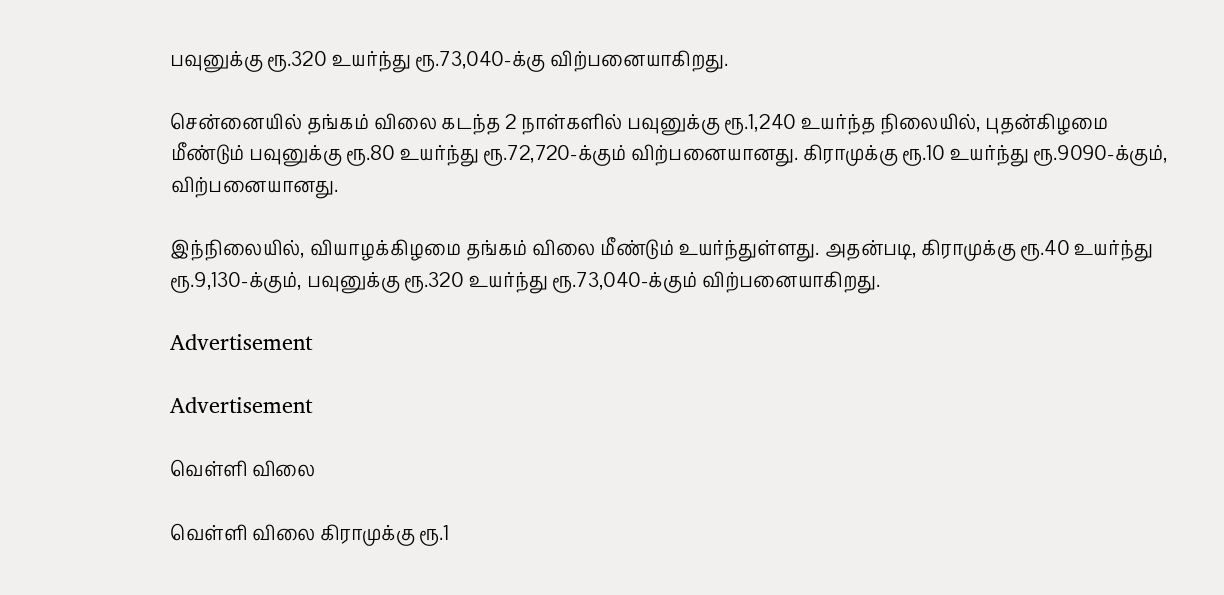பவுனுக்கு ரூ.320 உயர்ந்து ரூ.73,040-க்கு விற்பனையாகிறது.

சென்னையில் தங்கம் விலை கடந்த 2 நாள்களில் பவுனுக்கு ரூ.1,240 உயர்ந்த நிலையில், புதன்கிழமை மீண்டும் பவுனுக்கு ரூ.80 உயர்ந்து ரூ.72,720-க்கும் விற்பனையானது. கிராமுக்கு ரூ.10 உயர்ந்து ரூ.9090-க்கும், விற்பனையானது.

இந்நிலையில், வியாழக்கிழமை தங்கம் விலை மீண்டும் உயர்ந்துள்ளது. அதன்படி, கிராமுக்கு ரூ.40 உயர்ந்து ரூ.9,130-க்கும், பவுனுக்கு ரூ.320 உயர்ந்து ரூ.73,040-க்கும் விற்பனையாகிறது.

Advertisement

Advertisement

வெள்ளி விலை

வெள்ளி விலை கிராமுக்கு ரூ.1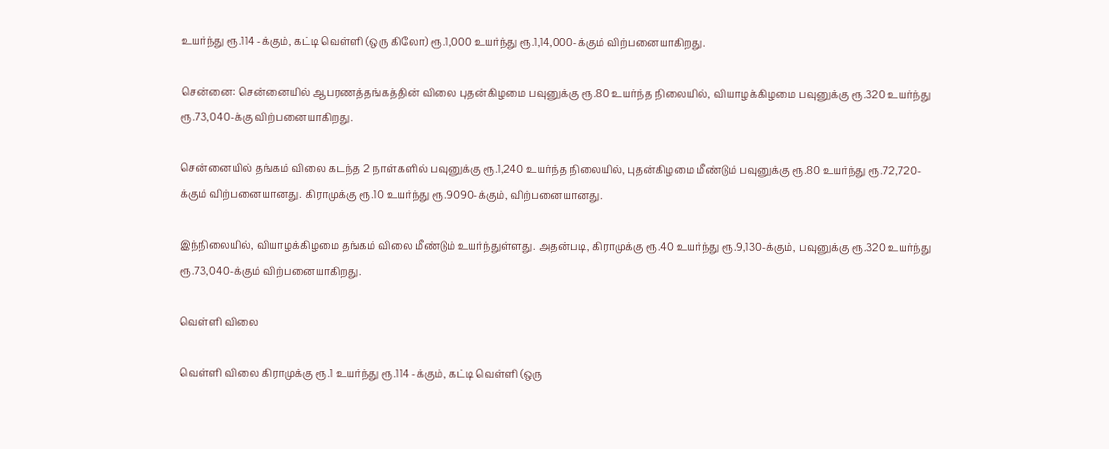உயர்ந்து ரூ.114 -க்கும், கட்டி வெள்ளி (ஒரு கிலோ) ரூ.1,000 உயர்ந்து ரூ.1,14,000-க்கும் விற்பனையாகிறது.

சென்னை: சென்னையில் ஆபரணத்தங்கத்தின் விலை புதன்கிழமை பவுனுக்கு ரூ.80 உயர்ந்த நிலையில், வியாழக்கிழமை பவுனுக்கு ரூ.320 உயர்ந்து ரூ.73,040-க்கு விற்பனையாகிறது.

சென்னையில் தங்கம் விலை கடந்த 2 நாள்களில் பவுனுக்கு ரூ.1,240 உயர்ந்த நிலையில், புதன்கிழமை மீண்டும் பவுனுக்கு ரூ.80 உயர்ந்து ரூ.72,720-க்கும் விற்பனையானது. கிராமுக்கு ரூ.10 உயர்ந்து ரூ.9090-க்கும், விற்பனையானது.

இந்நிலையில், வியாழக்கிழமை தங்கம் விலை மீண்டும் உயர்ந்துள்ளது. அதன்படி, கிராமுக்கு ரூ.40 உயர்ந்து ரூ.9,130-க்கும், பவுனுக்கு ரூ.320 உயர்ந்து ரூ.73,040-க்கும் விற்பனையாகிறது.

வெள்ளி விலை

வெள்ளி விலை கிராமுக்கு ரூ.1 உயர்ந்து ரூ.114 -க்கும், கட்டி வெள்ளி (ஒரு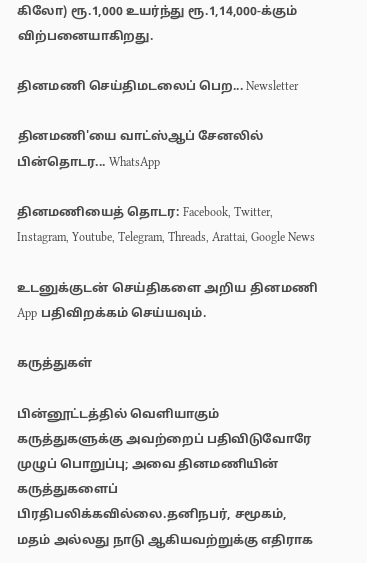கிலோ) ரூ.1,000 உயர்ந்து ரூ.1,14,000-க்கும் விற்பனையாகிறது.

தினமணி செய்திமடலைப் பெற... Newsletter

தினமணி'யை வாட்ஸ்ஆப் சேனலில் பின்தொடர... WhatsApp

தினமணியைத் தொடர: Facebook, Twitter, Instagram, Youtube, Telegram, Threads, Arattai, Google News

உடனுக்குடன் செய்திகளை அறிய தினமணி App பதிவிறக்கம் செய்யவும்.

கருத்துகள்

பின்னூட்டத்தில் வெளியாகும் கருத்துகளுக்கு அவற்றைப் பதிவிடுவோரே முழுப் பொறுப்பு; அவை தினமணியின் கருத்துகளைப் பிரதிபலிக்கவில்லை.தனிநபர், சமூகம், மதம் அல்லது நாடு ஆகியவற்றுக்கு எதிராக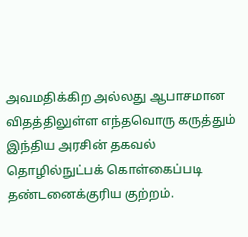அவமதிக்கிற அல்லது ஆபாசமான விதத்திலுள்ள எந்தவொரு கருத்தும் இந்திய அரசின் தகவல் தொழில்நுட்பக் கொள்கைப்படி தண்டனைக்குரிய குற்றம்.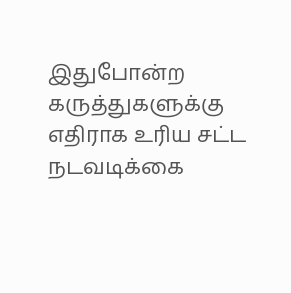இதுபோன்ற கருத்துகளுக்கு எதிராக உரிய சட்ட நடவடிக்கை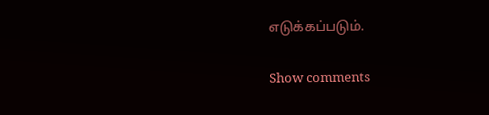எடுக்கப்படும்.

Show comments